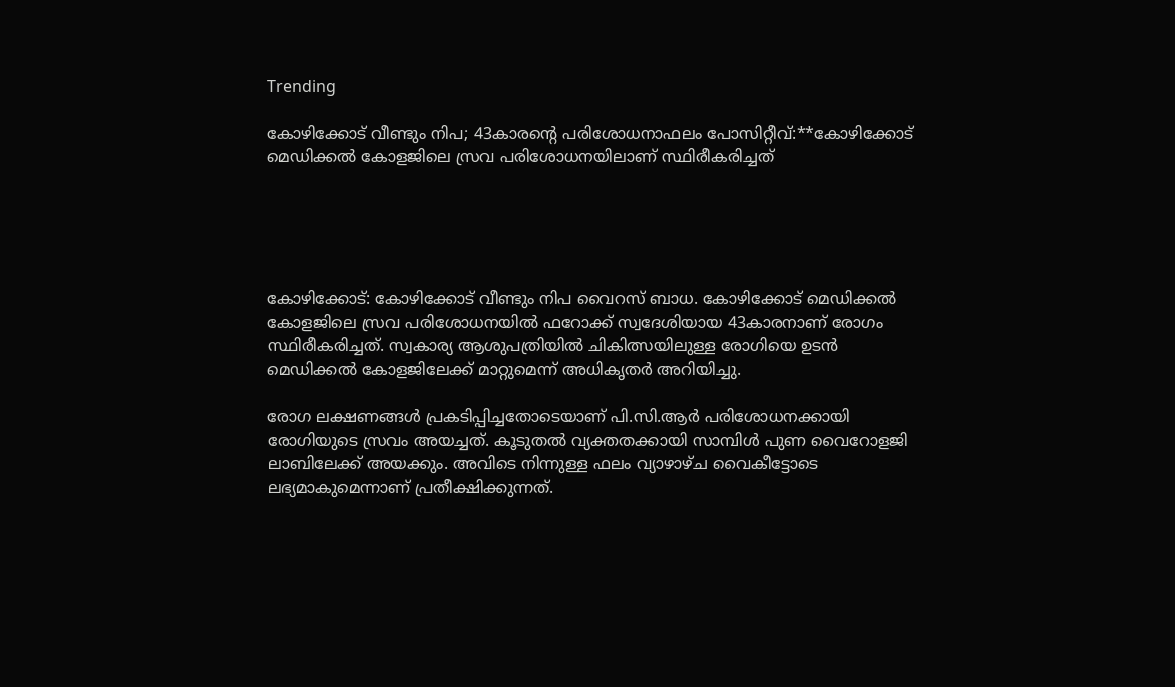Trending

കോഴിക്കോട് വീണ്ടും നിപ; 43കാരന്‍റെ പരിശോധനാഫലം പോസിറ്റീവ്:**കോഴിക്കോട് മെഡിക്കല്‍ കോളജിലെ സ്രവ പരിശോധനയിലാണ് സ്ഥിരീകരിച്ചത്





കോഴിക്കോട്: കോഴിക്കോട് വീണ്ടും നിപ വൈറസ് ബാധ. കോഴിക്കോട് മെഡിക്കല്‍ കോളജിലെ സ്രവ പരിശോധനയിൽ ഫറോക്ക് സ്വദേശിയായ 43കാരനാണ് രോഗം സ്ഥിരീകരിച്ചത്. സ്വകാര്യ ആശുപത്രിയില്‍ ചികിത്സയിലുള്ള രോഗിയെ ഉടന്‍ മെഡിക്കൽ കോളജിലേക്ക് മാറ്റുമെന്ന് അധികൃതർ അറിയിച്ചു.

രോഗ ലക്ഷണങ്ങൾ പ്രകടിപ്പിച്ചതോടെയാണ് പി.സി.ആർ പരിശോധനക്കായി രോഗിയുടെ സ്രവം അയച്ചത്. കൂടുതൽ വ്യക്തതക്കായി സാമ്പിൾ പുണ വൈറോളജി ലാബിലേക്ക് അയക്കും. അവിടെ നിന്നുള്ള ഫലം വ്യാഴാഴ്ച വൈകീട്ടോടെ ലഭ്യമാകുമെന്നാണ് പ്രതീക്ഷിക്കുന്നത്.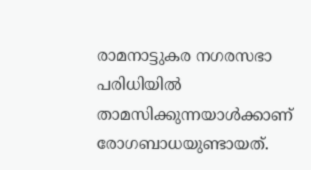രാമനാട്ടുകര നഗരസഭാ പരിധിയിൽ താമസിക്കുന്നയാൾക്കാണ് രോഗബാധയുണ്ടായത്.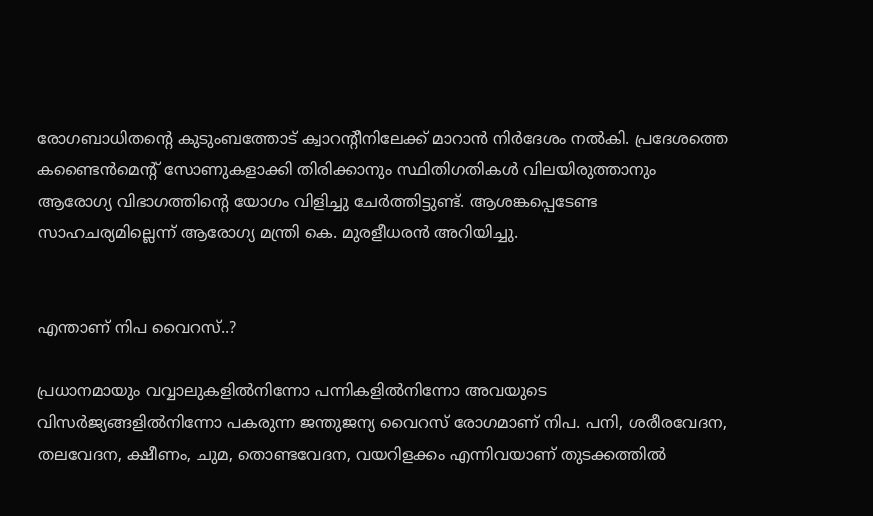രോഗബാധിതന്‍റെ കുടുംബത്തോട് ക്വാറന്‍റീനിലേക്ക് മാറാന്‍ നിര്‍ദേശം നല്‍കി. പ്രദേശത്തെ കണ്ടൈൻമെന്‍റ് സോണുകളാക്കി തിരിക്കാനും സ്ഥിതിഗതികൾ വിലയിരുത്താനും ആരോഗ്യ വിഭാഗത്തിന്‍റെ യോഗം വിളിച്ചു ചേർത്തിട്ടുണ്ട്. ആശങ്കപ്പെടേണ്ട സാഹചര്യമില്ലെന്ന് ആരോഗ്യ മന്ത്രി കെ. മുരളീധരൻ അറിയിച്ചു.


എന്താണ് നിപ വൈറസ്..?

പ്രധാനമായും വവ്വാലുകളിൽനിന്നോ പന്നികളിൽനിന്നോ അവയുടെ വിസർജ്യങ്ങളിൽനിന്നോ പകരുന്ന ജന്തുജന്യ വൈറസ് രോഗമാണ് നിപ. പനി, ശരീരവേദന, തലവേദന, ക്ഷീണം, ചുമ, തൊണ്ടവേദന, വയറിളക്കം എന്നിവയാണ് തുടക്കത്തിൽ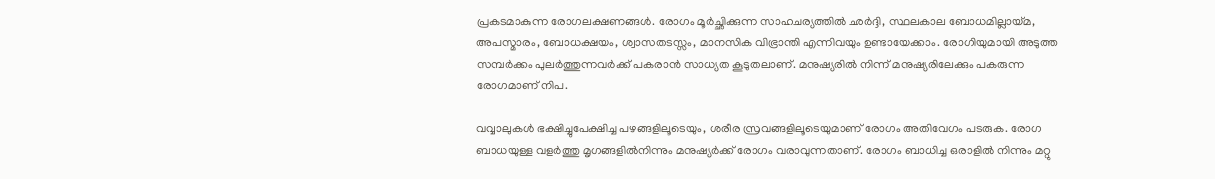പ്രകടമാകുന്ന രോഗലക്ഷണങ്ങൾ. രോഗം മൂർച്ഛിക്കുന്ന സാഹചര്യത്തിൽ ഛർദ്ദി, സ്ഥലകാല ബോധമില്ലായ്മ, അപസ്മാരം, ബോധക്ഷയം, ശ്വാസതടസ്സം, മാനസിക വിഭ്രാന്തി എന്നിവയും ഉണ്ടായേക്കാം. രോഗിയുമായി അടുത്ത സമ്പർക്കം പുലർത്തുന്നവർക്ക് പകരാൻ സാധ്യത കൂടുതലാണ്. മനുഷ്യരിൽ നിന്ന് മനുഷ്യരിലേക്കും പകരുന്ന രോഗമാണ് നിപ.

വവ്വാലുകൾ ഭക്ഷിച്ചുപേക്ഷിച്ച പഴങ്ങളിലൂടെയും, ശരീര സ്രവങ്ങളിലൂടെയുമാണ് രോഗം അതിവേഗം പടരുക. രോഗ ബാധയുള്ള വളർത്തു മൃഗങ്ങളിൽനിന്നും മനുഷ്യർക്ക് രോഗം വരാവുന്നതാണ്. രോഗം ബാധിച്ച ഒരാളിൽ നിന്നും മറ്റു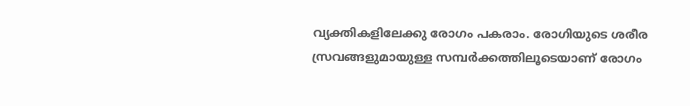വ്യക്തികളിലേക്കു രോഗം പകരാം. രോഗിയുടെ ശരീര സ്രവങ്ങളുമായുള്ള സമ്പർക്കത്തിലൂടെയാണ് രോഗം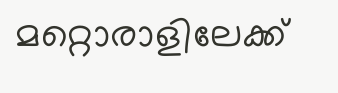മറ്റൊരാളിലേക്ക്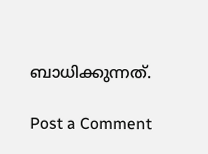ബാധിക്കുന്നത്.

Post a Comment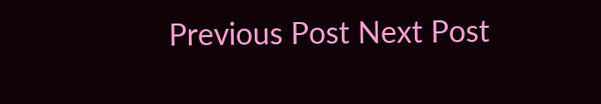Previous Post Next Post